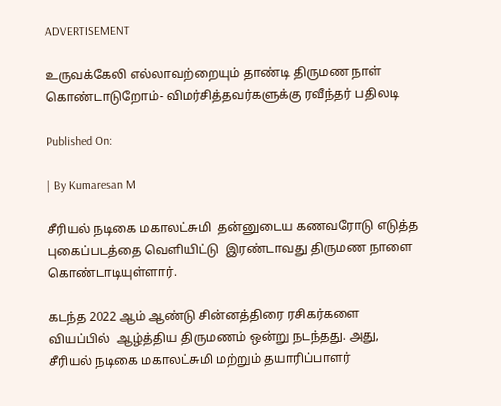ADVERTISEMENT

உருவக்கேலி எல்லாவற்றையும் தாண்டி திருமண நாள் கொண்டாடுறோம்- விமர்சித்தவர்களுக்கு ரவீந்தர் பதிலடி

Published On:

| By Kumaresan M

சீரியல் நடிகை மகாலட்சுமி  தன்னுடைய கணவரோடு எடுத்த புகைப்படத்தை வெளியிட்டு  இரண்டாவது திருமண நாளை கொண்டாடியுள்ளார்.

கடந்த 2022 ஆம் ஆண்டு சின்னத்திரை ரசிகர்களை வியப்பில்  ஆழ்த்திய திருமணம் ஒன்று நடந்தது. அது, சீரியல் நடிகை மகாலட்சுமி மற்றும் தயாரிப்பாளர்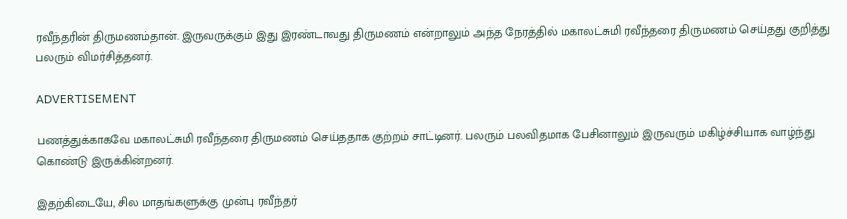ரவீந்தரின் திருமணம்தான். இருவருக்கும் இது இரண்டாவது திருமணம் என்றாலும் அந்த நேரத்தில் மகாலட்சுமி ரவீந்தரை திருமணம் செய்தது குறித்து பலரும் விமர்சித்தனர்.

ADVERTISEMENT

பணத்துக்காகவே மகாலட்சுமி ரவீந்தரை திருமணம் செய்ததாக குற்றம் சாட்டினர். பலரும் பலவிதமாக பேசினாலும் இருவரும் மகிழ்ச்சியாக வாழ்ந்து கொண்டு இருக்கின்றனர்.

இதற்கிடையே, சில மாதங்களுக்கு முன்பு ரவீந்தர்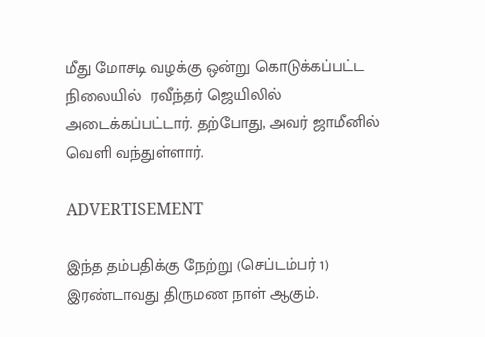மீது மோசடி வழக்கு ஒன்று கொடுக்கப்பட்ட  நிலையில்  ரவீந்தர் ஜெயிலில் அடைக்கப்பட்டார். தற்போது, அவர் ஜாமீனில் வெளி வந்துள்ளார்.

ADVERTISEMENT

இந்த தம்பதிக்கு நேற்று (செப்டம்பர் 1) இரண்டாவது திருமண நாள் ஆகும்.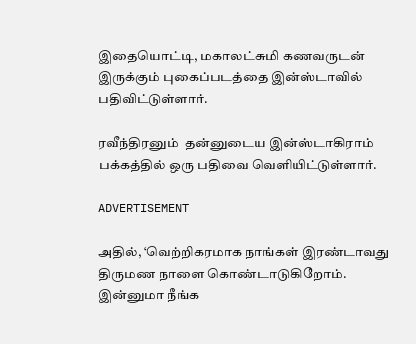இதையொட்டி, மகாலட்சுமி கணவருடன் இருக்கும் புகைப்படத்தை இன்ஸ்டாவில் பதிவிட்டுள்ளார்.

ரவீந்திரனும்  தன்னுடைய இன்ஸ்டாகிராம் பக்கத்தில் ஒரு பதிவை வெளியிட்டுள்ளார்.

ADVERTISEMENT

அதில், ‘வெற்றிகரமாக நாங்கள் இரண்டாவது திருமண நாளை கொண்டாடுகிறோம். இன்னுமா நீங்க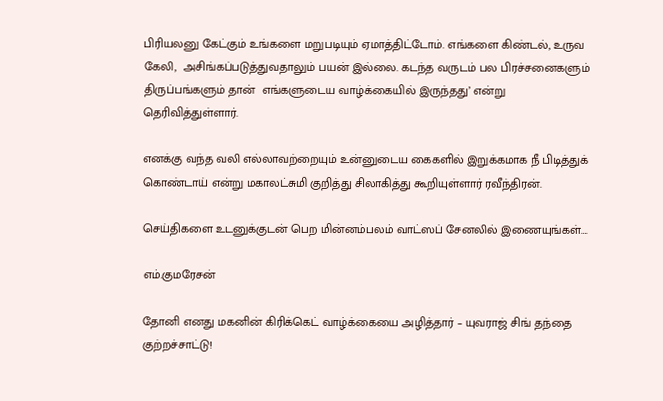பிரியலனு கேட்கும் உங்களை மறுபடியும் ஏமாத்திட்டோம். எங்களை கிண்டல், உருவ கேலி,  அசிங்கப்படுத்துவதாலும் பயன் இல்லை. கடந்த வருடம் பல பிரச்சனைகளும் திருப்பங்களும் தான்  எங்களுடைய வாழ்க்கையில் இருந்தது’ என்று தெரிவித்துள்ளார்.

எனக்கு வந்த வலி எல்லாவற்றையும் உன்னுடைய கைகளில் இறுக்கமாக நீ பிடித்துக் கொண்டாய் என்று மகாலட்சுமி குறித்து சிலாகித்து கூறியுள்ளார் ரவீந்திரன்.

செய்திகளை உடனுக்குடன் பெற மின்னம்பலம் வாட்ஸப் சேனலில் இணையுங்கள்….

எம்.குமரேசன்

தோனி எனது மகனின் கிரிக்கெட் வாழ்க்கையை அழித்தார் – யுவராஜ் சிங் தந்தை குற்றச்சாட்டு!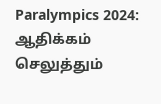Paralympics 2024: ஆதிக்கம் செலுத்தும்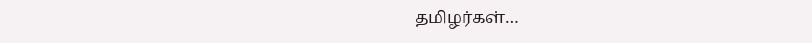தமிழர்கள்…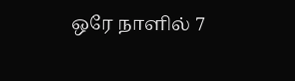ஒரே நாளில் 7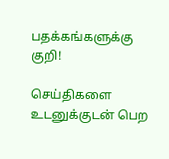பதக்கங்களுக்கு குறி!

செய்திகளை உடனுக்குடன் பெற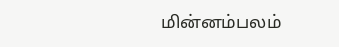மின்னம்பலம்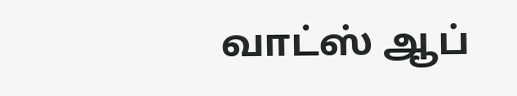வாட்ஸ் ஆப்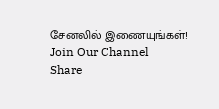சேனலில் இணையுங்கள்!
Join Our Channel
Share